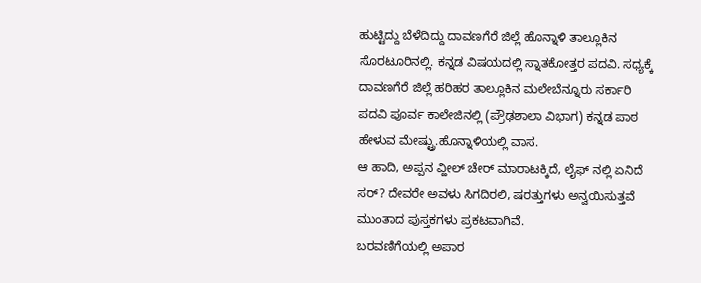ಹುಟ್ಟಿದ್ದು ಬೆಳೆದಿದ್ದು ದಾವಣಗೆರೆ ಜಿಲ್ಲೆ ಹೊನ್ನಾಳಿ ತಾಲ್ಲೂಕಿನ ಸೊರಟೂರಿನಲ್ಲಿ. ಕನ್ನಡ ವಿಷಯದಲ್ಲಿ ಸ್ನಾತಕೋತ್ತರ ಪದವಿ. ಸಧ್ಯಕ್ಕೆ ದಾವಣಗೆರೆ ಜಿಲ್ಲೆ ಹರಿಹರ ತಾಲ್ಲೂಕಿನ ಮಲೇಬೆನ್ನೂರು ಸರ್ಕಾರಿ ಪದವಿ ಪೂರ್ವ ಕಾಲೇಜಿನಲ್ಲಿ (ಪ್ರೌಢಶಾಲಾ ವಿಭಾಗ) ಕನ್ನಡ ಪಾಠ ಹೇಳುವ ಮೇಷ್ಟ್ರು.ಹೊನ್ನಾಳಿಯಲ್ಲಿ ವಾಸ.
ಆ ಹಾದಿ, ಅಪ್ಪನ ವ್ಹೀಲ್ ಚೇರ್ ಮಾರಾಟಕ್ಕಿದೆ, ಲೈಫ್ ನಲ್ಲಿ ಏನಿದೆ ಸರ್? ದೇವರೇ ಅವಳು ಸಿಗದಿರಲಿ, ಷರತ್ತುಗಳು ಅನ್ವಯಿಸುತ್ತವೆ ಮುಂತಾದ ಪುಸ್ತಕಗಳು ಪ್ರಕಟವಾಗಿವೆ.
ಬರವಣಿಗೆಯಲ್ಲಿ ಅಪಾರ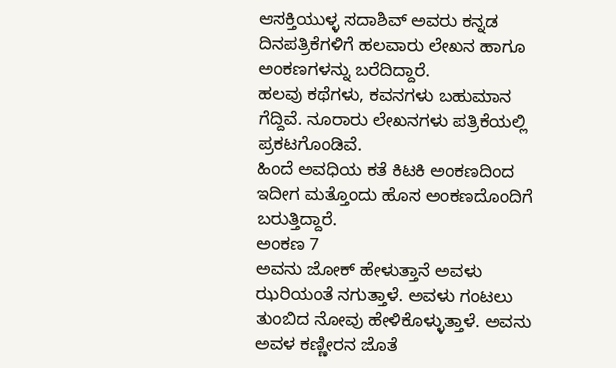ಆಸಕ್ತಿಯುಳ್ಳ ಸದಾಶಿವ್ ಅವರು ಕನ್ನಡ ದಿನಪತ್ರಿಕೆಗಳಿಗೆ ಹಲವಾರು ಲೇಖನ ಹಾಗೂ ಅಂಕಣಗಳನ್ನು ಬರೆದಿದ್ದಾರೆ.
ಹಲವು ಕಥೆಗಳು, ಕವನಗಳು ಬಹುಮಾನ ಗೆದ್ದಿವೆ. ನೂರಾರು ಲೇಖನಗಳು ಪತ್ರಿಕೆಯಲ್ಲಿ ಪ್ರಕಟಗೊಂಡಿವೆ.
ಹಿಂದೆ ಅವಧಿಯ ಕತೆ ಕಿಟಕಿ ಅಂಕಣದಿಂದ ಇದೀಗ ಮತ್ತೊಂದು ಹೊಸ ಅಂಕಣದೊಂದಿಗೆ ಬರುತ್ತಿದ್ದಾರೆ.
ಅಂಕಣ 7
ಅವನು ಜೋಕ್ ಹೇಳುತ್ತಾನೆ ಅವಳು ಝರಿಯಂತೆ ನಗುತ್ತಾಳೆ. ಅವಳು ಗಂಟಲು ತುಂಬಿದ ನೋವು ಹೇಳಿಕೊಳ್ಳುತ್ತಾಳೆ. ಅವನು ಅವಳ ಕಣ್ಣೀರನ ಜೊತೆ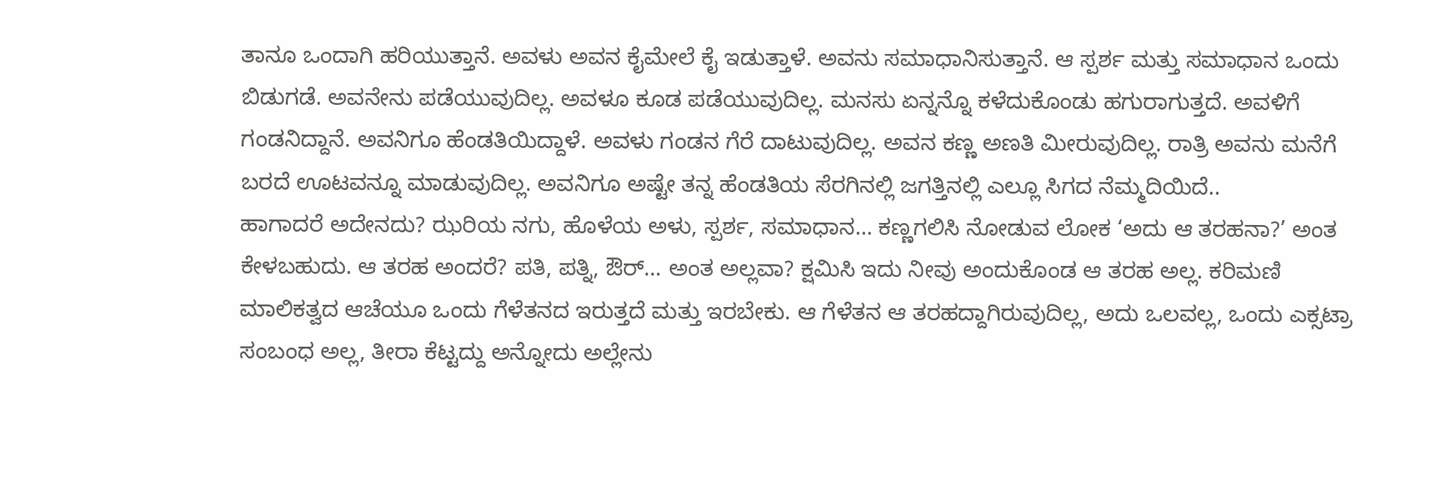ತಾನೂ ಒಂದಾಗಿ ಹರಿಯುತ್ತಾನೆ. ಅವಳು ಅವನ ಕೈಮೇಲೆ ಕೈ ಇಡುತ್ತಾಳೆ. ಅವನು ಸಮಾಧಾನಿಸುತ್ತಾನೆ. ಆ ಸ್ಪರ್ಶ ಮತ್ತು ಸಮಾಧಾನ ಒಂದು ಬಿಡುಗಡೆ. ಅವನೇನು ಪಡೆಯುವುದಿಲ್ಲ. ಅವಳೂ ಕೂಡ ಪಡೆಯುವುದಿಲ್ಲ. ಮನಸು ಏನ್ನನ್ನೊ ಕಳೆದುಕೊಂಡು ಹಗುರಾಗುತ್ತದೆ. ಅವಳಿಗೆ ಗಂಡನಿದ್ದಾನೆ. ಅವನಿಗೂ ಹೆಂಡತಿಯಿದ್ದಾಳೆ. ಅವಳು ಗಂಡನ ಗೆರೆ ದಾಟುವುದಿಲ್ಲ. ಅವನ ಕಣ್ಣ ಅಣತಿ ಮೀರುವುದಿಲ್ಲ. ರಾತ್ರಿ ಅವನು ಮನೆಗೆ ಬರದೆ ಊಟವನ್ನೂ ಮಾಡುವುದಿಲ್ಲ. ಅವನಿಗೂ ಅಷ್ಟೇ ತನ್ನ ಹೆಂಡತಿಯ ಸೆರಗಿನಲ್ಲಿ ಜಗತ್ತಿನಲ್ಲಿ ಎಲ್ಲೂ ಸಿಗದ ನೆಮ್ಮದಿಯಿದೆ..
ಹಾಗಾದರೆ ಅದೇನದು? ಝರಿಯ ನಗು, ಹೊಳೆಯ ಅಳು, ಸ್ಪರ್ಶ, ಸಮಾಧಾನ… ಕಣ್ಣಗಲಿಸಿ ನೋಡುವ ಲೋಕ ‘ಅದು ಆ ತರಹನಾ?’ ಅಂತ ಕೇಳಬಹುದು. ಆ ತರಹ ಅಂದರೆ? ಪತಿ, ಪತ್ನಿ, ಔರ್… ಅಂತ ಅಲ್ಲವಾ? ಕ್ಷಮಿಸಿ ಇದು ನೀವು ಅಂದುಕೊಂಡ ಆ ತರಹ ಅಲ್ಲ. ಕರಿಮಣಿ ಮಾಲಿಕತ್ವದ ಆಚೆಯೂ ಒಂದು ಗೆಳೆತನದ ಇರುತ್ತದೆ ಮತ್ತು ಇರಬೇಕು. ಆ ಗೆಳೆತನ ಆ ತರಹದ್ದಾಗಿರುವುದಿಲ್ಲ, ಅದು ಒಲವಲ್ಲ, ಒಂದು ಎಕ್ಸಟ್ರಾ ಸಂಬಂಧ ಅಲ್ಲ, ತೀರಾ ಕೆಟ್ಟದ್ದು ಅನ್ನೋದು ಅಲ್ಲೇನು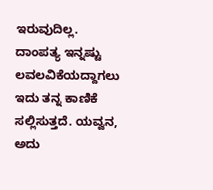ಇರುವುದಿಲ್ಲ.
ದಾಂಪತ್ಯ ಇನ್ನಷ್ಟು ಲವಲವಿಕೆಯದ್ದಾಗಲು ಇದು ತನ್ನ ಕಾಣಿಕೆ ಸಲ್ಲಿಸುತ್ತದೆ. ಯವ್ವನ, ಅದು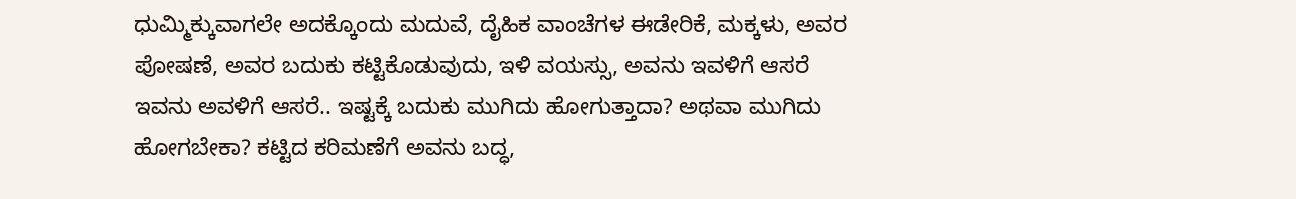ಧುಮ್ಮಿಕ್ಕುವಾಗಲೇ ಅದಕ್ಕೊಂದು ಮದುವೆ, ದೈಹಿಕ ವಾಂಚೆಗಳ ಈಡೇರಿಕೆ, ಮಕ್ಕಳು, ಅವರ ಪೋಷಣೆ, ಅವರ ಬದುಕು ಕಟ್ಟಿಕೊಡುವುದು, ಇಳಿ ವಯಸ್ಸು, ಅವನು ಇವಳಿಗೆ ಆಸರೆ ಇವನು ಅವಳಿಗೆ ಆಸರೆ.. ಇಷ್ಟಕ್ಕೆ ಬದುಕು ಮುಗಿದು ಹೋಗುತ್ತಾದಾ? ಅಥವಾ ಮುಗಿದು ಹೋಗಬೇಕಾ? ಕಟ್ಟಿದ ಕರಿಮಣೆಗೆ ಅವನು ಬದ್ಧ,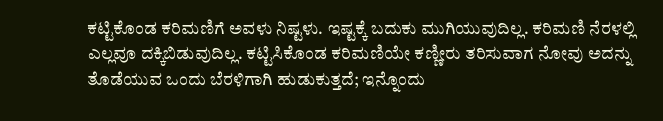ಕಟ್ಟಿಕೊಂಡ ಕರಿಮಣಿಗೆ ಅವಳು ನಿಷ್ಟಳು. ಇಷ್ಟಕ್ಕೆ ಬದುಕು ಮುಗಿಯುವುದಿಲ್ಲ. ಕರಿಮಣಿ ನೆರಳಲ್ಲಿ ಎಲ್ಲವೂ ದಕ್ಕಿಬಿಡುವುದಿಲ್ಲ. ಕಟ್ಟಿಸಿಕೊಂಡ ಕರಿಮಣಿಯೇ ಕಣ್ಣೀರು ತರಿಸುವಾಗ ನೋವು ಅದನ್ನು ತೊಡೆಯುವ ಒಂದು ಬೆರಳಿಗಾಗಿ ಹುಡುಕುತ್ತದೆ; ಇನ್ನೊಂದು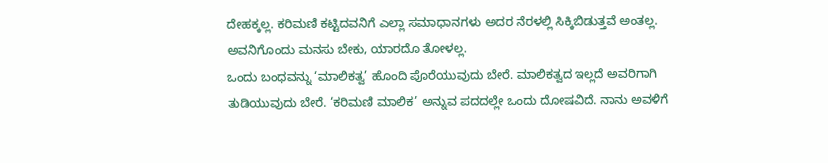ದೇಹಕ್ಕಲ್ಲ. ಕರಿಮಣಿ ಕಟ್ಟಿದವನಿಗೆ ಎಲ್ಲಾ ಸಮಾಧಾನಗಳು ಅದರ ನೆರಳಲ್ಲಿ ಸಿಕ್ಕಿಬಿಡುತ್ತವೆ ಅಂತಲ್ಲ. ಅವನಿಗೊಂದು ಮನಸು ಬೇಕು, ಯಾರದೊ ತೋಳಲ್ಲ.
ಒಂದು ಬಂಧವನ್ನು ‘ಮಾಲಿಕತ್ವ’ ಹೊಂದಿ ಪೊರೆಯುವುದು ಬೇರೆ. ಮಾಲಿಕತ್ವದ ಇಲ್ಲದೆ ಅವರಿಗಾಗಿ ತುಡಿಯುವುದು ಬೇರೆ. ‘ಕರಿಮಣಿ ಮಾಲಿಕ’ ಅನ್ನುವ ಪದದಲ್ಲೇ ಒಂದು ದೋಷವಿದೆ. ನಾನು ಅವಳಿಗೆ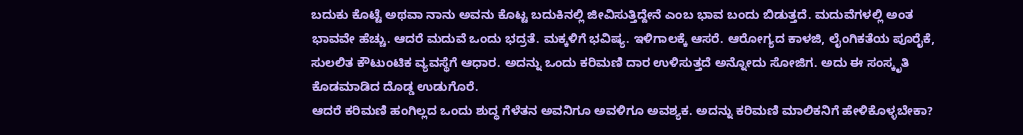ಬದುಕು ಕೊಟ್ಟೆ ಅಥವಾ ನಾನು ಅವನು ಕೊಟ್ಟ ಬದುಕಿನಲ್ಲಿ ಜೀವಿಸುತ್ತಿದ್ದೇನೆ ಎಂಬ ಭಾವ ಬಂದು ಬಿಡುತ್ತದೆ. ಮದುವೆಗಳಲ್ಲಿ ಅಂತ ಭಾವವೇ ಹೆಚ್ಚು. ಆದರೆ ಮದುವೆ ಒಂದು ಭದ್ರತೆ. ಮಕ್ಕಳಿಗೆ ಭವಿಷ್ಯ. ಇಳಿಗಾಲಕ್ಕೆ ಆಸರೆ. ಆರೋಗ್ಯದ ಕಾಳಜಿ, ಲೈಂಗಿಕತೆಯ ಪೂರೈಕೆ, ಸುಲಲಿತ ಕೌಟುಂಟಿಕ ವ್ಯವಸ್ಥೆಗೆ ಆಧಾರ. ಅದನ್ನು ಒಂದು ಕರಿಮಣಿ ದಾರ ಉಳಿಸುತ್ತದೆ ಅನ್ನೋದು ಸೋಜಿಗ. ಅದು ಈ ಸಂಸ್ಕೃತಿ ಕೊಡಮಾಡಿದ ದೊಡ್ಡ ಉಡುಗೊರೆ.
ಆದರೆ ಕರಿಮಣಿ ಹಂಗಿಲ್ಲದ ಒಂದು ಶುದ್ಧ ಗೆಳೆತನ ಅವನಿಗೂ ಅವಳಿಗೂ ಅವಶ್ಯಕ. ಅದನ್ನು ಕರಿಮಣಿ ಮಾಲಿಕನಿಗೆ ಹೇಳಿಕೊಳ್ಳಬೇಕಾ?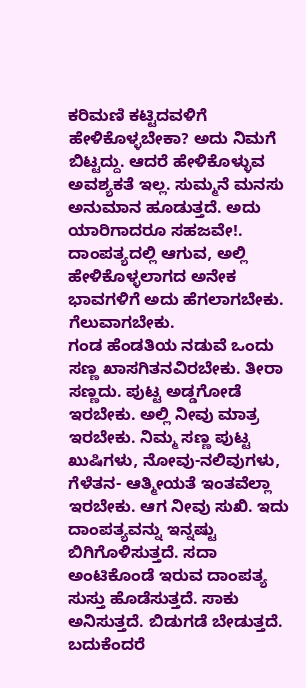ಕರಿಮಣಿ ಕಟ್ಟಿದವಳಿಗೆ ಹೇಳಿಕೊಳ್ಳಬೇಕಾ? ಅದು ನಿಮಗೆ ಬಿಟ್ಟದ್ದು. ಆದರೆ ಹೇಳಿಕೊಳ್ಳುವ ಅವಶ್ಯಕತೆ ಇಲ್ಲ. ಸುಮ್ಮನೆ ಮನಸು ಅನುಮಾನ ಹೂಡುತ್ತದೆ. ಅದು ಯಾರಿಗಾದರೂ ಸಹಜವೇ!. ದಾಂಪತ್ಯದಲ್ಲಿ ಆಗುವ, ಅಲ್ಲಿ ಹೇಳಿಕೊಳ್ಳಲಾಗದ ಅನೇಕ ಭಾವಗಳಿಗೆ ಅದು ಹೆಗಲಾಗಬೇಕು. ಗೆಲುವಾಗಬೇಕು.
ಗಂಡ ಹೆಂಡತಿಯ ನಡುವೆ ಒಂದು ಸಣ್ಣ ಖಾಸಗಿತನವಿರಬೇಕು. ತೀರಾ ಸಣ್ಣದು. ಪುಟ್ಟ ಅಡ್ಡಗೋಡೆ ಇರಬೇಕು. ಅಲ್ಲಿ ನೀವು ಮಾತ್ರ ಇರಬೇಕು. ನಿಮ್ಮ ಸಣ್ಣ ಪುಟ್ಟ ಖುಷಿಗಳು, ನೋವು-ನಲಿವುಗಳು, ಗೆಳೆತನ- ಆತ್ಮೀಯತೆ ಇಂತವೆಲ್ಲಾ ಇರಬೇಕು. ಆಗ ನೀವು ಸುಖಿ. ಇದು ದಾಂಪತ್ಯವನ್ನು ಇನ್ನಷ್ಟು ಬಿಗಿಗೊಳಿಸುತ್ತದೆ. ಸದಾ ಅಂಟಿಕೊಂಡೆ ಇರುವ ದಾಂಪತ್ಯ ಸುಸ್ತು ಹೊಡೆಸುತ್ತದೆ. ಸಾಕು ಅನಿಸುತ್ತದೆ. ಬಿಡುಗಡೆ ಬೇಡುತ್ತದೆ. ಬದುಕೆಂದರೆ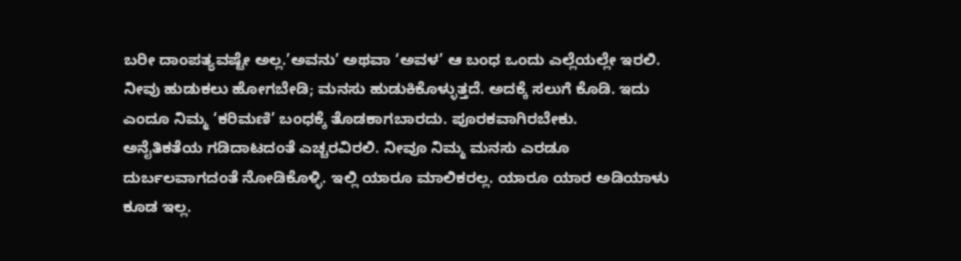ಬರೀ ದಾಂಪತ್ಯವಷ್ಟೇ ಅಲ್ಲ.’ಅವನು’ ಅಥವಾ ‘ಅವಳ’ ಆ ಬಂಧ ಒಂದು ಎಲ್ಲೆಯಲ್ಲೇ ಇರಲಿ. ನೀವು ಹುಡುಕಲು ಹೋಗಬೇಡಿ; ಮನಸು ಹುಡುಕಿಕೊಳ್ಳುತ್ತದೆ. ಅದಕ್ಕೆ ಸಲುಗೆ ಕೊಡಿ. ಇದು ಎಂದೂ ನಿಮ್ಮ ‘ಕರಿಮಣಿ’ ಬಂಧಕ್ಕೆ ತೊಡಕಾಗಬಾರದು. ಪೂರಕವಾಗಿರಬೇಕು.
ಅನೈತಿಕತೆಯ ಗಡಿದಾಟದಂತೆ ಎಚ್ಚರವಿರಲಿ. ನೀವೂ ನಿಮ್ಮ ಮನಸು ಎರಡೂ ದುರ್ಬಲವಾಗದಂತೆ ನೋಡಿಕೊಳ್ಳಿ. ಇಲ್ಲಿ ಯಾರೂ ಮಾಲಿಕರಲ್ಲ. ಯಾರೂ ಯಾರ ಅಡಿಯಾಳು ಕೂಡ ಇಲ್ಲ.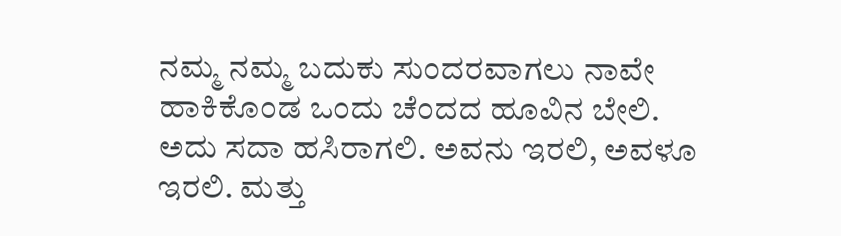ನಮ್ಮ ನಮ್ಮ ಬದುಕು ಸುಂದರವಾಗಲು ನಾವೇ ಹಾಕಿಕೊಂಡ ಒಂದು ಚೆಂದದ ಹೂವಿನ ಬೇಲಿ. ಅದು ಸದಾ ಹಸಿರಾಗಲಿ. ಅವನು ಇರಲಿ, ಅವಳೂ ಇರಲಿ. ಮತ್ತು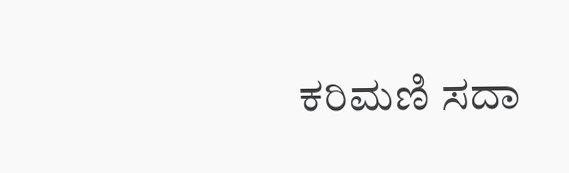ಕರಿಮಣಿ ಸದಾ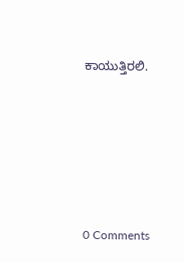ಕಾಯುತ್ತಿರಲಿ.






0 Comments